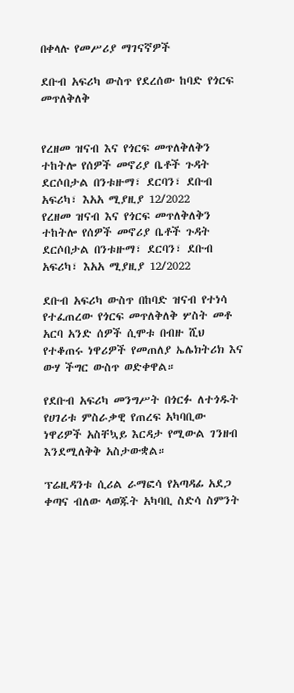በቀላሉ የመሥሪያ ማገናኛዎች

ደቡብ አፍሪካ ውስጥ የደረሰው ከባድ የጎርፍ መጥለቅለቅ


የረዘመ ዝናብ እና የጎርፍ መጥለቅለቅን ተከትሎ የሰዎች መኖሪያ ቤቶች ጉዳት ደርሶበታል በንቱዙማ፣ ደርባን፣ ደቡብ አፍሪካ፣ እአአ ሚያዚያ 12/2022
የረዘመ ዝናብ እና የጎርፍ መጥለቅለቅን ተከትሎ የሰዎች መኖሪያ ቤቶች ጉዳት ደርሶበታል በንቱዙማ፣ ደርባን፣ ደቡብ አፍሪካ፣ እአአ ሚያዚያ 12/2022

ደቡብ አፍሪካ ውስጥ በከባድ ዝናብ የተነሳ የተፈጠረው የጎርፍ መጥለቅለቅ ሦስት መቶ አርባ አንድ ሰዎች ሲሞቱ በብዙ ሺህ የተቆጠሩ ነዋሪዎች የመጠለያ ኤሌክትሪክ እና ውሃ ችግር ውስጥ ወድቀዋል።

የደቡብ አፍሪካ መንግሥት በጎርፉ ለተጎዱት የሀገሪቱ ምስራቃዊ የጠረፍ አካባቢው ነዋሪዎች አስቸኳይ እርዳታ የሚውል ገንዘብ እንደሚለቅቅ አስታውቋል።

ፕሬዚዳንቱ ሲሪል ራማፎሳ የአጣዳፊ አደጋ ቀጣና ብለው ላወጁት አካባቢ ስድሳ ስምንት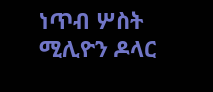ነጥብ ሦስት ሚሊዮን ዶላር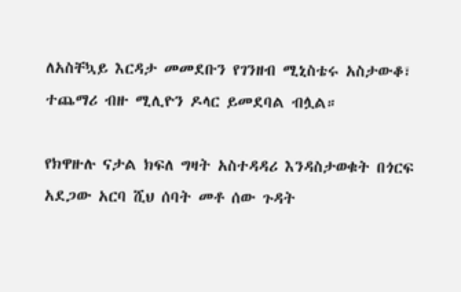ለአስቸኳይ እርዳታ መመደቡን የገንዘብ ሚኒስቴሩ አስታውቆ፣ ተጨማሪ ብዙ ሚሊዮን ዶላር ይመደባል ብሏል።

የክዋዙሉ ናታል ክፍለ ግዛት አስተዳዳሪ እንዳስታወቁት በጎርፍ አደጋው አርባ ሺህ ሰባት መቶ ሰው ጉዳት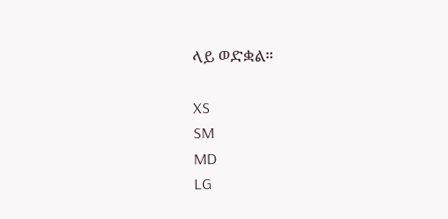ላይ ወድቋል።

XS
SM
MD
LG